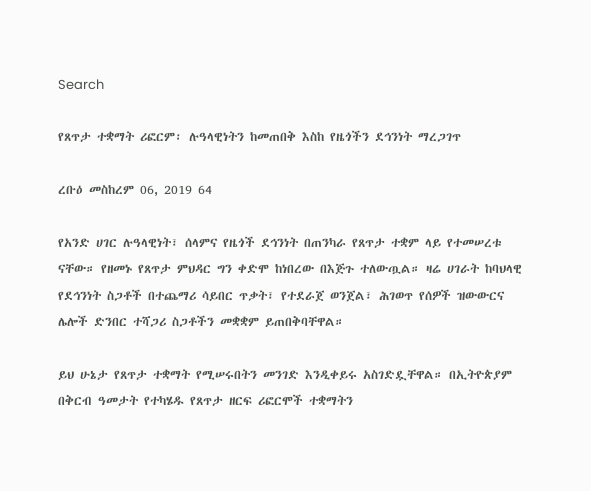Search

የጸጥታ ተቋማት ሪፎርም፡ ሉዓላዊነትን ከመጠበቅ እስከ የዜጎችን ደኅንነት ማረጋገጥ

ረቡዕ መስከረም 06, 2019 64

የአንድ ሀገር ሉዓላዊነት፣ ሰላምና የዜጎች ደኅንነት በጠንካራ የጸጥታ ተቋም ላይ የተመሠረቱ ናቸው። የዘመኑ የጸጥታ ምህዳር ግን ቀድሞ ከነበረው በእጅጉ ተለውጧል። ዛሬ ሀገራት ከባህላዊ የደኅንነት ስጋቶች በተጨማሪ ሳይበር ጥቃት፣ የተደራጀ ወንጀል፣ ሕገወጥ የሰዎች ዝውውርና ሌሎች ድንበር ተሻጋሪ ስጋቶችን መቋቋም ይጠበቅባቸዋል።

ይህ ሁኔታ የጸጥታ ተቋማት የሚሠሩበትን መንገድ እንዲቀይሩ አስገድዷቸዋል። በኢትዮጵያም በቅርብ ዓመታት የተካሄዱ የጸጥታ ዘርፍ ሪፎርሞች ተቋማትን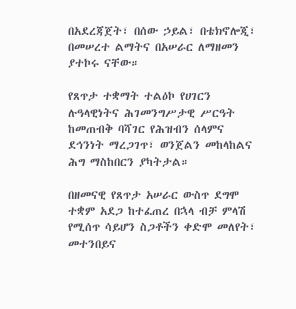በአደረጃጀት፣ በሰው ኃይል፣ በቴክኖሎጂ፣ በመሠረተ ልማትና በአሠራር ለማዘመን ያተኮሩ ናቸው።

የጸጥታ ተቋማት ተልዕኮ የሀገርን ሉዓላዊነትና ሕገመንግሥታዊ ሥርዓት ከመጠብቅ ባሻገር የሕዝብን ሰላምና ደኅንነት ማረጋገጥ፣ ወንጀልን መከላከልና ሕግ ማስከበርን ያካትታል።

በዘመናዊ የጸጥታ አሠራር ውስጥ ደግሞ ተቋም አደጋ ከተፈጠረ በኋላ ብቻ ምላሽ የሚሰጥ ሳይሆን ስጋቶችን ቀድሞ መለየት፣ መተንበይና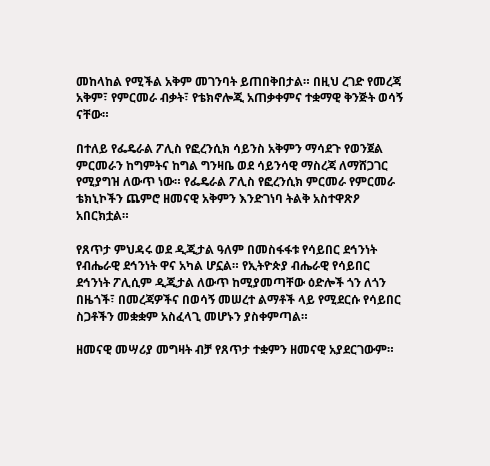መከላከል የሚችል አቅም መገንባት ይጠበቅበታል። በዚህ ረገድ የመረጃ አቅም፣ የምርመራ ብቃት፣ የቴክኖሎጂ አጠቃቀምና ተቋማዊ ቅንጅት ወሳኝ ናቸው።

በተለይ የፌዴራል ፖሊስ የፎረንሲክ ሳይንስ አቅምን ማሳደጉ የወንጀል ምርመራን ከግምትና ከግል ግንዛቤ ወደ ሳይንሳዊ ማስረጃ ለማሸጋገር የሚያግዝ ለውጥ ነው። የፌዴራል ፖሊስ የፎረንሲክ ምርመራ የምርመራ ቴክኒኮችን ጨምሮ ዘመናዊ አቅምን እንድገነባ ትልቅ አስተዋጽዖ አበርክቷል።

የጸጥታ ምህዳሩ ወደ ዲጂታል ዓለም በመስፋፋቱ የሳይበር ደኅንነት የብሔራዊ ደኅንነት ዋና አካል ሆኗል። የኢትዮጵያ ብሔራዊ የሳይበር ደኅንነት ፖሊሲም ዲጂታል ለውጥ ከሚያመጣቸው ዕድሎች ጎን ለጎን በዜጎች፣ በመረጃዎችና በወሳኝ መሠረተ ልማቶች ላይ የሚደርሱ የሳይበር ስጋቶችን መቋቋም አስፈላጊ መሆኑን ያስቀምጣል።

ዘመናዊ መሣሪያ መግዛት ብቻ የጸጥታ ተቋምን ዘመናዊ አያደርገውም።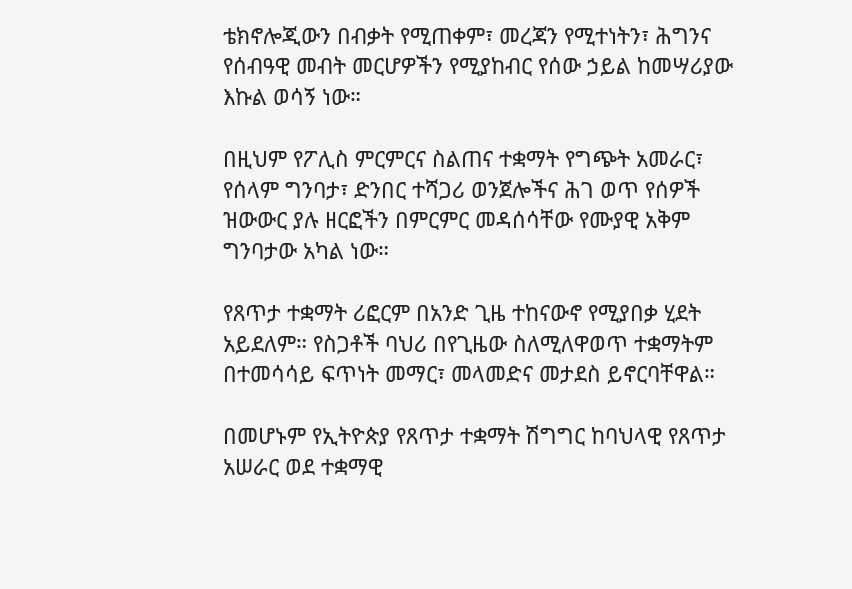ቴክኖሎጂውን በብቃት የሚጠቀም፣ መረጃን የሚተነትን፣ ሕግንና የሰብዓዊ መብት መርሆዎችን የሚያከብር የሰው ኃይል ከመሣሪያው እኩል ወሳኝ ነው።

በዚህም የፖሊስ ምርምርና ስልጠና ተቋማት የግጭት አመራር፣ የሰላም ግንባታ፣ ድንበር ተሻጋሪ ወንጀሎችና ሕገ ወጥ የሰዎች ዝውውር ያሉ ዘርፎችን በምርምር መዳሰሳቸው የሙያዊ አቅም ግንባታው አካል ነው።

የጸጥታ ተቋማት ሪፎርም በአንድ ጊዜ ተከናውኖ የሚያበቃ ሂደት አይደለም። የስጋቶች ባህሪ በየጊዜው ስለሚለዋወጥ ተቋማትም በተመሳሳይ ፍጥነት መማር፣ መላመድና መታደስ ይኖርባቸዋል።

በመሆኑም የኢትዮጵያ የጸጥታ ተቋማት ሽግግር ከባህላዊ የጸጥታ አሠራር ወደ ተቋማዊ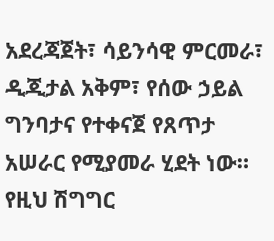አደረጃጀት፣ ሳይንሳዊ ምርመራ፣ ዲጂታል አቅም፣ የሰው ኃይል ግንባታና የተቀናጀ የጸጥታ አሠራር የሚያመራ ሂደት ነው። የዚህ ሽግግር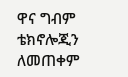ዋና ግብም ቴክኖሎጂን ለመጠቀም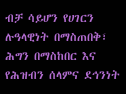ብቻ ሳይሆን የሀገርን ሉዓላዊነት በማስጠበቅ፣ ሕግን በማስከበር እና የሕዝብን ሰላምና ደኅንነት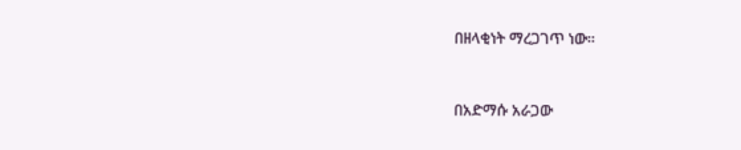በዘላቂነት ማረጋገጥ ነው።



በአድማሱ አራጋው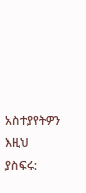አስተያየትዎን እዚህ ያስፍሩ: